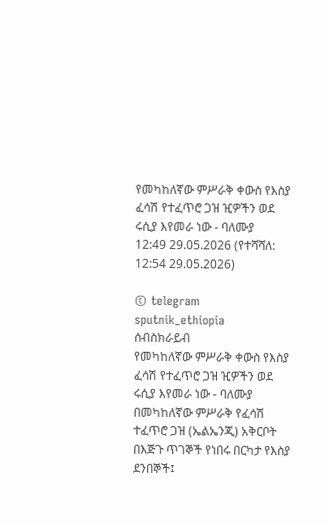የመካከለኛው ምሥራቅ ቀውስ የእስያ ፈሳሽ የተፈጥሮ ጋዝ ዢዎችን ወደ ሩሲያ እየመራ ነው - ባለሙያ
12:49 29.05.2026 (የተሻሻለ: 12:54 29.05.2026)

© telegram sputnik_ethiopia
ሰብስክራይብ
የመካከለኛው ምሥራቅ ቀውስ የእስያ ፈሳሽ የተፈጥሮ ጋዝ ዢዎችን ወደ ሩሲያ እየመራ ነው - ባለሙያ
በመካከለኛው ምሥራቅ የፈሳሽ ተፈጥሮ ጋዝ (ኤልኤንጂ) አቅርቦት በእጅጉ ጥገኞች የነበሩ በርካታ የእስያ ደንበኞች፤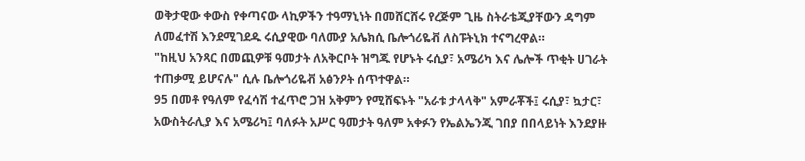ወቅታዊው ቀውስ የቀጣናው ላኪዎችን ተዓማኒነት በመሸርሸሩ የረጅም ጊዜ ስትራቴጂያቸውን ዳግም ለመፈተሽ እንደሚገደዱ ሩሲያዊው ባለሙያ አሌክሲ ቤሎጎሪዬቭ ለስፑትኒክ ተናግረዋል።
"ከዚህ አንጻር በመጪዎቹ ዓመታት ለአቅርቦት ዝግጁ የሆኑት ሩሲያ፣ አሜሪካ እና ሌሎች ጥቂት ሀገራት ተጠቃሚ ይሆናሉ" ሲሉ ቤሎጎሪዬቭ አፅንዖት ሰጥተዋል።
95 በመቶ የዓለም የፈሳሽ ተፈጥሮ ጋዝ አቅምን የሚሸፍኑት "አራቱ ታላላቅ" አምራቾች፤ ሩሲያ፣ ኳታር፣ አውስትራሊያ እና አሜሪካ፤ ባለፉት አሥር ዓመታት ዓለም አቀፉን የኤልኤንጂ ገበያ በበላይነት እንደያዙ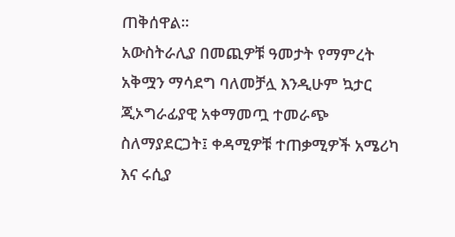ጠቅሰዋል።
አውስትራሊያ በመጪዎቹ ዓመታት የማምረት አቅሟን ማሳደግ ባለመቻሏ እንዲሁም ኳታር ጂኦግራፊያዊ አቀማመጧ ተመራጭ ስለማያደርጋት፤ ቀዳሚዎቹ ተጠቃሚዎች አሜሪካ እና ሩሲያ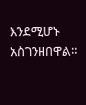እንደሚሆኑ አስገንዘበዋል።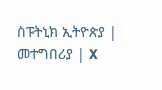ስፑትኒክ ኢትዮጵያ | መተግበሪያ | X